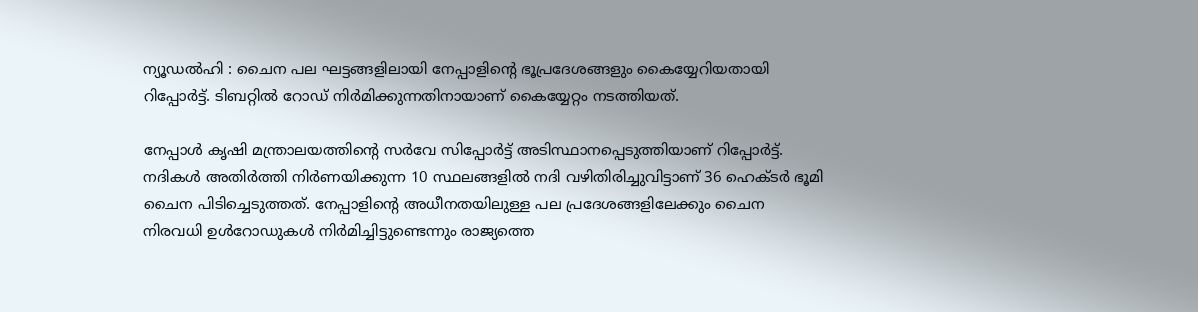ന്യൂഡല്‍ഹി : ചൈന പല ഘട്ടങ്ങളിലായി നേപ്പാളിന്റെ ഭൂപ്രദേശങ്ങളും കൈയ്യേറിയതായി റിപ്പോര്‍ട്ട്. ടിബറ്റില്‍ റോഡ് നിര്‍മിക്കുന്നതിനായാണ് കൈയ്യേറ്റം നടത്തിയത്.

നേപ്പാള്‍ കൃഷി മന്ത്രാലയത്തിന്റെ സര്‍വേ സിപ്പോര്‍ട്ട് അടിസ്ഥാനപ്പെടുത്തിയാണ് റിപ്പോര്‍ട്ട്. നദികള്‍ അതിര്‍ത്തി നിര്‍ണയിക്കുന്ന 10 സ്ഥലങ്ങളില്‍ നദി വഴിതിരിച്ചുവിട്ടാണ് 36 ഹെക്ടര്‍ ഭൂമി ചൈന പിടിച്ചെടുത്തത്. നേപ്പാളിന്റെ അധീനതയിലുള്ള പല പ്രദേശങ്ങളിലേക്കും ചൈന നിരവധി ഉള്‍റോഡുകള്‍ നിര്‍മിച്ചിട്ടുണ്ടെന്നും രാജ്യത്തെ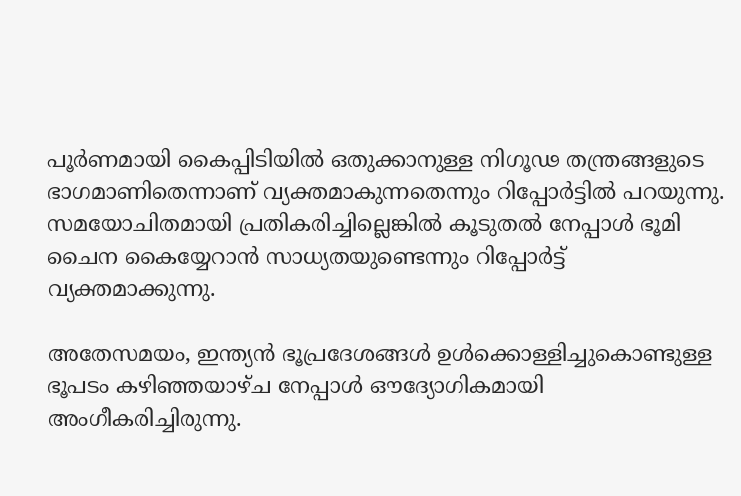പൂര്‍ണമായി കൈപ്പിടിയില്‍ ഒതുക്കാനുള്ള നിഗൂഢ തന്ത്രങ്ങളുടെ ഭാഗമാണിതെന്നാണ് വ്യക്തമാകുന്നതെന്നും റിപ്പോര്‍ട്ടില്‍ പറയുന്നു. സമയോചിതമായി പ്രതികരിച്ചില്ലെങ്കില്‍ കൂടുതല്‍ നേപ്പാള്‍ ഭൂമി ചൈന കൈയ്യേറാന്‍ സാധ്യതയുണ്ടെന്നും റിപ്പോര്‍ട്ട് വ്യക്തമാക്കുന്നു.

അതേസമയം, ഇന്ത്യന്‍ ഭൂപ്രദേശങ്ങള്‍ ഉള്‍ക്കൊള്ളിച്ചുകൊണ്ടുള്ള ഭൂപടം കഴിഞ്ഞയാഴ്ച നേപ്പാള്‍ ഔദ്യോഗികമായി അംഗീകരിച്ചിരുന്നു.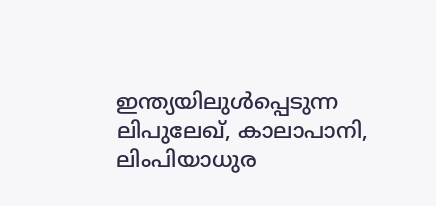ഇന്ത്യയിലുള്‍പ്പെടുന്ന ലിപുലേഖ്, കാലാപാനി, ലിംപിയാധുര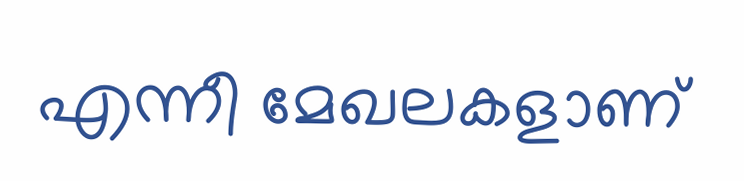എന്നീ മേഖലകളാണ്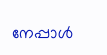നേപ്പാള്‍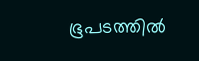ഭൂപടത്തില്‍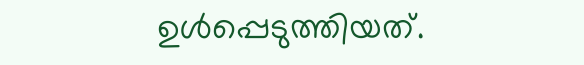ഉള്‍പ്പെടുത്തിയത്.